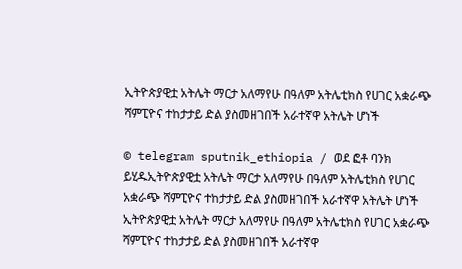ኢትዮጵያዊቷ አትሌት ማርታ አለማየሁ በዓለም አትሌቲክስ የሀገር አቋራጭ ሻምፒዮና ተከታታይ ድል ያስመዘገበች አራተኛዋ አትሌት ሆነች

© telegram sputnik_ethiopia / ወደ ፎቶ ባንክ ይሂዱኢትዮጵያዊቷ አትሌት ማርታ አለማየሁ በዓለም አትሌቲክስ የሀገር አቋራጭ ሻምፒዮና ተከታታይ ድል ያስመዘገበች አራተኛዋ አትሌት ሆነች
ኢትዮጵያዊቷ አትሌት ማርታ አለማየሁ በዓለም አትሌቲክስ የሀገር አቋራጭ ሻምፒዮና ተከታታይ ድል ያስመዘገበች አራተኛዋ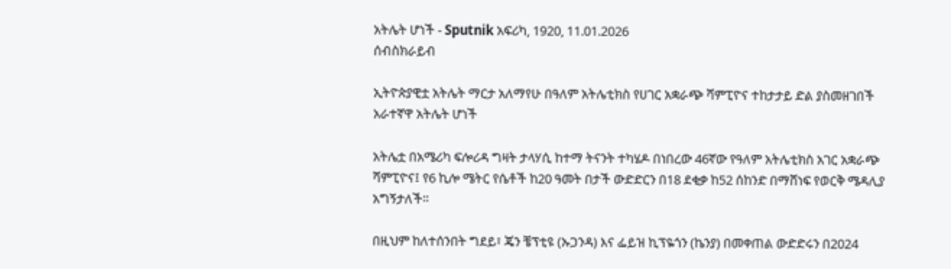አትሌት ሆነች - Sputnik አፍሪካ, 1920, 11.01.2026
ሰብስክራይብ

ኢትዮጵያዊቷ አትሌት ማርታ አለማየሁ በዓለም አትሌቲክስ የሀገር አቋራጭ ሻምፒዮና ተከታታይ ድል ያስመዘገበች አራተኛዋ አትሌት ሆነች

አትሌቷ በአሜሪካ ፍሎሪዳ ግዛት ታላሃሲ ከተማ ትናንት ተካሄዶ በነበረው 46ኛው የዓለም አትሌቲክስ አገር አቋራጭ ሻምፒዮና፤ የ6 ኪሎ ሜትር የሴቶች ከ20 ዓመት በታች ውድድርን በ18 ደቂቃ ከ52 ሰከንድ በማሸነፍ የወርቅ ሜዳሊያ አግኝታለች።

በዚህም ከለተሰንበት ግደይ፣ ጄን ቼፕቲዩ (ኡጋንዳ) እና ፌይዝ ኪፕዬጎን (ኬንያ) በመቀጠል ውድድሩን በ2024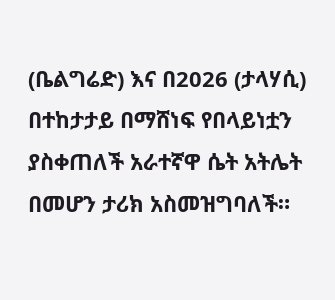(ቤልግሬድ) እና በ2026 (ታላሃሲ) በተከታታይ በማሸነፍ የበላይነቷን ያስቀጠለች አራተኛዋ ሴት አትሌት በመሆን ታሪክ አስመዝግባለች።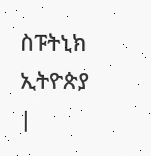ስፑትኒክ ኢትዮጵያ |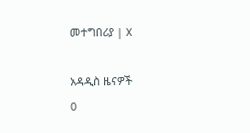መተግበሪያ | X

አዳዲስ ዜናዎች
0